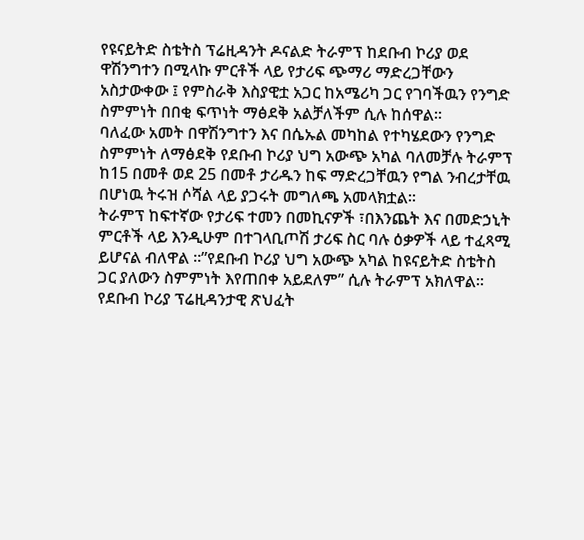የዩናይትድ ስቴትስ ፕሬዚዳንት ዶናልድ ትራምፕ ከደቡብ ኮሪያ ወደ ዋሽንግተን በሚላኩ ምርቶች ላይ የታሪፍ ጭማሪ ማድረጋቸውን አስታውቀው ፤ የምስራቅ እስያዊቷ አጋር ከአሜሪካ ጋር የገባችዉን የንግድ ስምምነት በበቂ ፍጥነት ማፅደቅ አልቻለችም ሲሉ ከሰዋል።
ባለፈው አመት በዋሽንግተን እና በሴኡል መካከል የተካሄደውን የንግድ ስምምነት ለማፅደቅ የደቡብ ኮሪያ ህግ አውጭ አካል ባለመቻሉ ትራምፕ ከ15 በመቶ ወደ 25 በመቶ ታሪዱን ከፍ ማድረጋቸዉን የግል ንብረታቸዉ በሆነዉ ትሩዝ ሶሻል ላይ ያጋሩት መግለጫ አመላክቷል፡፡
ትራምፕ ከፍተኛው የታሪፍ ተመን በመኪናዎች ፣በእንጨት እና በመድኃኒት ምርቶች ላይ እንዲሁም በተገላቢጦሽ ታሪፍ ስር ባሉ ዕቃዎች ላይ ተፈጻሚ ይሆናል ብለዋል ።”የደቡብ ኮሪያ ህግ አውጭ አካል ከዩናይትድ ስቴትስ ጋር ያለውን ስምምነት እየጠበቀ አይደለም” ሲሉ ትራምፕ አክለዋል።
የደቡብ ኮሪያ ፕሬዚዳንታዊ ጽህፈት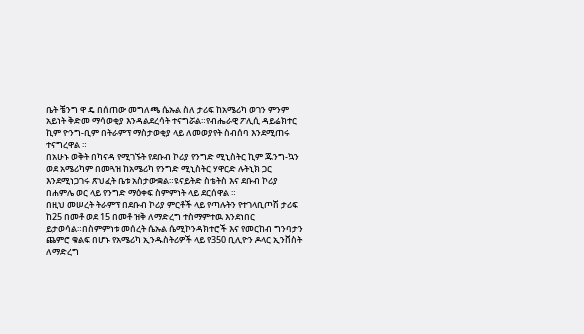ቤት ቼንግ ዋ ዴ በሰጠው መግለጫ ሴኡል ስለ ታሪፍ ከአሜሪካ ወገን ምንም አይነት ቅድመ ማሳወቂያ እንዳልደረሳት ተናግሯል።የብሔራዊ ፖሊሲ ዳይሬክተር ኪም ዮንግ-ቢም በትራምፕ ማስታወቂያ ላይ ለመወያየት ስብሰባ እንደሚጠሩ ተናግረዋል ።
በአሁኑ ወቅት በካናዳ የሚገኙት የደቡብ ኮሪያ የንግድ ሚኒስትር ኪም ጁንግ-ኳን ወደ አሜሪካም በመጓዝ ከአሜሪካ የንግድ ሚኒስትር ሃዋርድ ሉትኒክ ጋር እንደሚነጋገሩ ጽህፈት ቤቱ አስታውቋል።ዩናይትድ ስቴትስ እና ደቡብ ኮሪያ በሐምሌ ወር ላይ የንግድ ማዕቀፍ ስምምነት ላይ ደርሰዋል ።
በዚህ መሠረት ትራምፕ በደቡብ ኮሪያ ምርቶች ላይ የጣሉትን የተገላቢጦሽ ታሪፍ ከ25 በመቶ ወደ 15 በመቶ ዝቅ ለማድረግ ተስማምተዉ እንደነበር ይታወሳል።በስምምነቱ መሰረት ሴኡል ሴሚኮንዳክተሮች እና የመርከብ ግንባታን ጨምሮ ቁልፍ በሆኑ የአሜሪካ ኢንዱስትሪዎች ላይ የ350 ቢሊዮን ዶላር ኢንቨስት ለማድረግ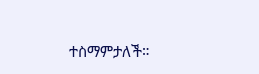ተስማምታለች።